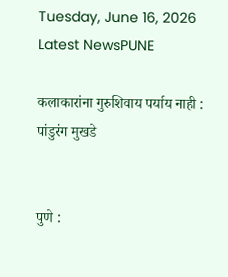Tuesday, June 16, 2026
Latest NewsPUNE

कलाकारांना गुरुशिवाय पर्याय नाही : पांडुरंग मुखडे


पुणे :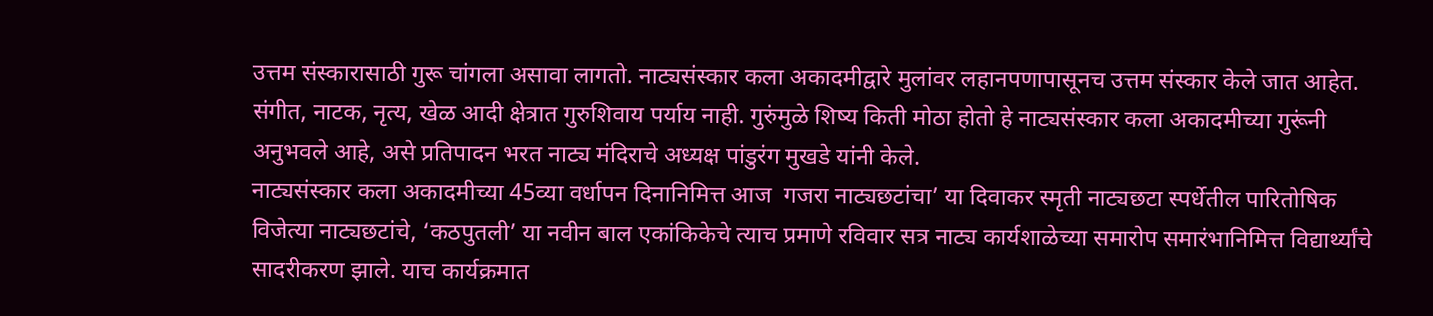उत्तम संस्कारासाठी गुरू चांगला असावा लागतो. नाट्यसंस्कार कला अकादमीद्वारे मुलांवर लहानपणापासूनच उत्तम संस्कार केले जात आहेत. संगीत, नाटक, नृत्य, खेळ आदी क्षेत्रात गुरुशिवाय पर्याय नाही. गुरुंमुळे शिष्य किती मोठा होतो हे नाट्यसंस्कार कला अकादमीच्या गुरूंनी अनुभवले आहे, असे प्रतिपादन भरत नाट्य मंदिराचे अध्यक्ष पांडुरंग मुखडे यांनी केले.
नाट्यसंस्कार कला अकादमीच्या 45व्या वर्धापन दिनानिमित्त आज  गजरा नाट्यछटांचा’ या दिवाकर स्मृती नाट्यछटा स्पर्धेतील पारितोषिक विजेत्या नाट्यछटांचे, ‘कठपुतली’ या नवीन बाल एकांकिकेचे त्याच प्रमाणे रविवार सत्र नाट्य कार्यशाळेच्या समारोप समारंभानिमित्त विद्यार्थ्यांचे सादरीकरण झाले. याच कार्यक्रमात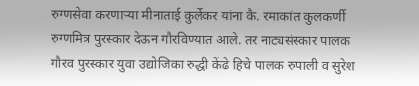रुग्णसेवा करणाऱ्या मीनाताई कुर्लेकर यांना कै. रमाकांत कुलकर्णी रुग्णमित्र पुरस्कार देऊन गौरविण्यात आले. तर नाट्यसंस्कार पालक गौरव पुरस्कार युवा उद्योजिका रुद्धी केंढे हिचे पालक रुपाली व सुरेश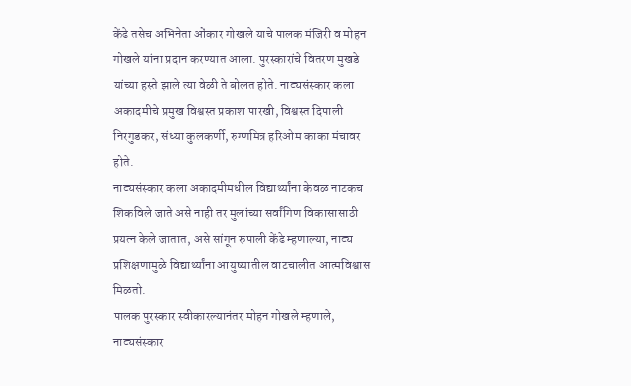केंढे तसेच अभिनेता ओंकार गोखले याचे पालक मंजिरी व मोहन गोखले यांना प्रदान करण्यात आला. पुरस्कारांचे वितरण मुखडे यांच्या हस्ते झाले त्या वेळी ते बोलत होते. नाट्यसंस्कार कला अकादमीचे प्रमुख विश्वस्त प्रकाश पारखी, विश्वस्त दिपाली निरगुडकर, संध्या कुलकर्णी, रुग्णमित्र हरिओम काका मंचावर होते.
नाट्यसंस्कार कला अकादमीमधील विद्यार्थ्यांना केवळ नाटकच शिकविले जाते असे नाही तर मुलांच्या सर्वांगिण विकासासाठी प्रयत्न केले जातात, असे सांगून रुपाली केंढे म्हणाल्या, नाट्य प्रशिक्षणामुळे विद्यार्थ्यांना आयुष्यातील वाटचालीत आत्मविश्वास मिळतो.
पालक पुरस्कार स्वीकारल्यानंतर मोहन गोखले म्हणाले, नाट्यसंस्कार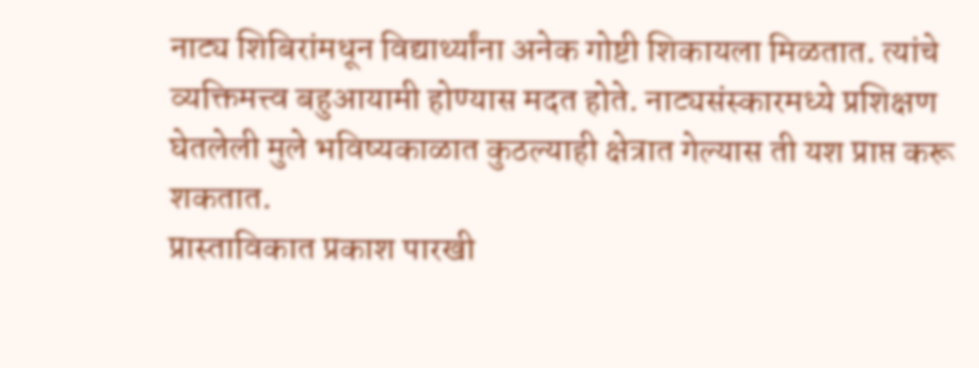नाट्य शिबिरांमधून विद्यार्थ्यांना अनेक गोष्टी शिकायला मिळतात. त्यांचे व्यक्तिमत्त्व बहुआयामी होण्यास मदत होते. नाट्यसंस्कारमध्ये प्रशिक्षण घेतलेली मुले भविष्यकाळात कुठल्याही क्षेत्रात गेल्यास ती यश प्राप्त करू शकतात.
प्रास्ताविकात प्रकाश पारखी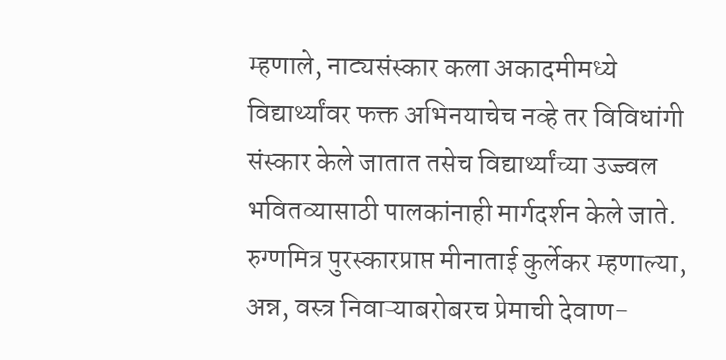म्हणाले, नाट्यसंस्कार कला अकादमीमध्ये विद्यार्थ्यांवर फक्त अभिनयाचेच नव्हे तर विविधांगी संस्कार केले जातात तसेच विद्यार्थ्यांच्या उज्ज्वल भवितव्यासाठी पालकांनाही मार्गदर्शन केले जाते.
रुग्णमित्र पुरस्कारप्राप्त मीनाताई कुर्लेकर म्हणाल्या, अन्न, वस्त्र निवाऱ्याबरोबरच प्रेमाची देवाण-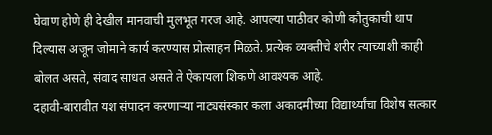घेवाण होणे ही देखील मानवाची मुलभूत गरज आहे. आपल्या पाठीवर कोणी कौतुकाची थाप दिल्यास अजून जोमाने कार्य करण्यास प्रोत्साहन मिळते. प्रत्येक व्यक्तीचे शरीर त्याच्याशी काही बोलत असते, संवाद साधत असते ते ऐकायला शिकणे आवश्यक आहे.
दहावी-बारावीत यश संपादन करणाऱ्या नाट्यसंस्कार कला अकादमीच्या विद्यार्थ्यांचा विशेष सत्कार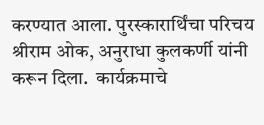करण्यात आला. पुरस्कारार्थिंचा परिचय श्रीराम ओक, अनुराधा कुलकर्णी यांनी करून दिला.  कार्यक्रमाचे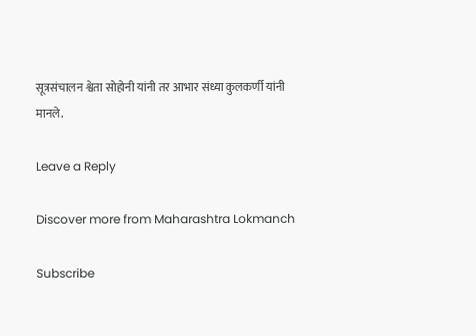सूत्रसंचालन श्वेता सोहोनी यांनी तर आभार संध्या कुलकर्णी यांनी मानले.

Leave a Reply

Discover more from Maharashtra Lokmanch

Subscribe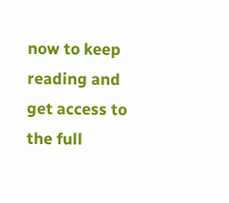now to keep reading and get access to the full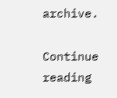archive.

Continue reading